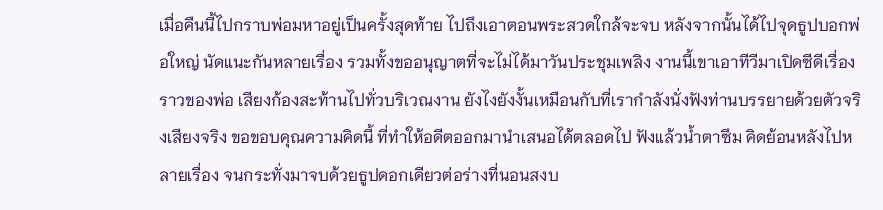เมื่อคืนนี้ไปกราบพ่อมหาอยู่เป็นครั้งสุดท้าย ไปถึงเอาตอนพระสวดใกล้จะจบ หลังจากนั้นได้ไปจุดธูปบอกพ่อใหญ่ นัดแนะกันหลายเรื่อง รวมทั้งขออนุญาตที่จะไม่ได้มาวันประชุมเพลิง งานนี้เขาเอาทีวีมาเปิดซีดีเรื่องราวของพ่อ เสียงก้องสะท้านไปทั่วบริเวณงาน ยังไงยังงั้นเหมือนกับที่เรากำลังนั่งฟังท่านบรรยายด้วยตัวจริงเสียงจริง ขอขอบคุณความคิดนี้ ที่ทำให้อดีตออกมานำเสนอได้ตลอดไป ฟังแล้วน้ำตาซึม คิดย้อนหลังไปหลายเรื่อง จนกระทั่งมาจบด้วยธูปดอกเดียวต่อร่างที่นอนสงบ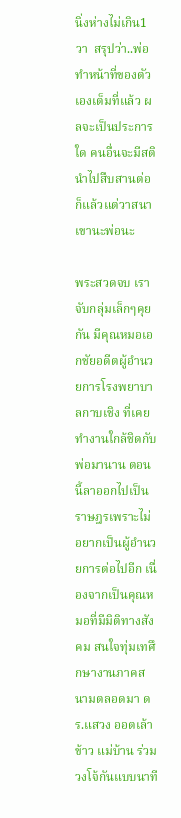นิ่งห่างไม่เกิน1วา  สรุปว่า..พ่อทำหน้าที่ของตัวเองเต็มที่แล้ว ผลจะเป็นประการใด คนอื่นจะมีสตินำไปสืบสานต่อก็แล้วแต่วาสนาเขานะพ่อนะ

พระสวดจบ เราจับกลุ่มเล็กๆคุยกัน มีคุณหมอเอกชัยอดีตผู้อำนวยการโรงพยาบาลกาบเชิง ที่เคยทำงานใกล้ชิดกับพ่อมานาน ตอนนี้ลาออกไปเป็นราษฎรเพราะไม่อยากเป็นผู้อำนวยการต่อไปอีก เนื่องจากเป็นคุณหมอที่มีมิติทางสังคม สนใจทุ่มเทศึกษางานภาคสนามตลอดมา ดร.แสวง ออตเล้าข้าว แม่บ้าน ร่วมวงโจ้กันแบบนาที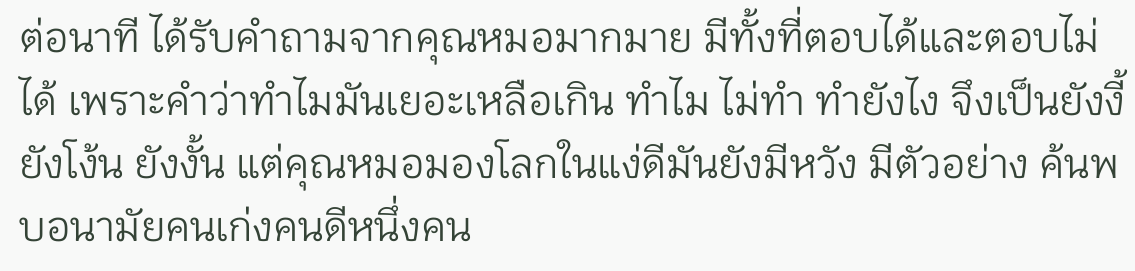ต่อนาที ได้รับคำถามจากคุณหมอมากมาย มีทั้งที่ตอบได้และตอบไม่ได้ เพราะคำว่าทำไมมันเยอะเหลือเกิน ทำไม ไม่ทำ ทำยังไง จึงเป็นยังงี้ ยังโง้น ยังงั้น แต่คุณหมอมองโลกในแง่ดีมันยังมีหวัง มีตัวอย่าง ค้นพบอนามัยคนเก่งคนดีหนึ่งคน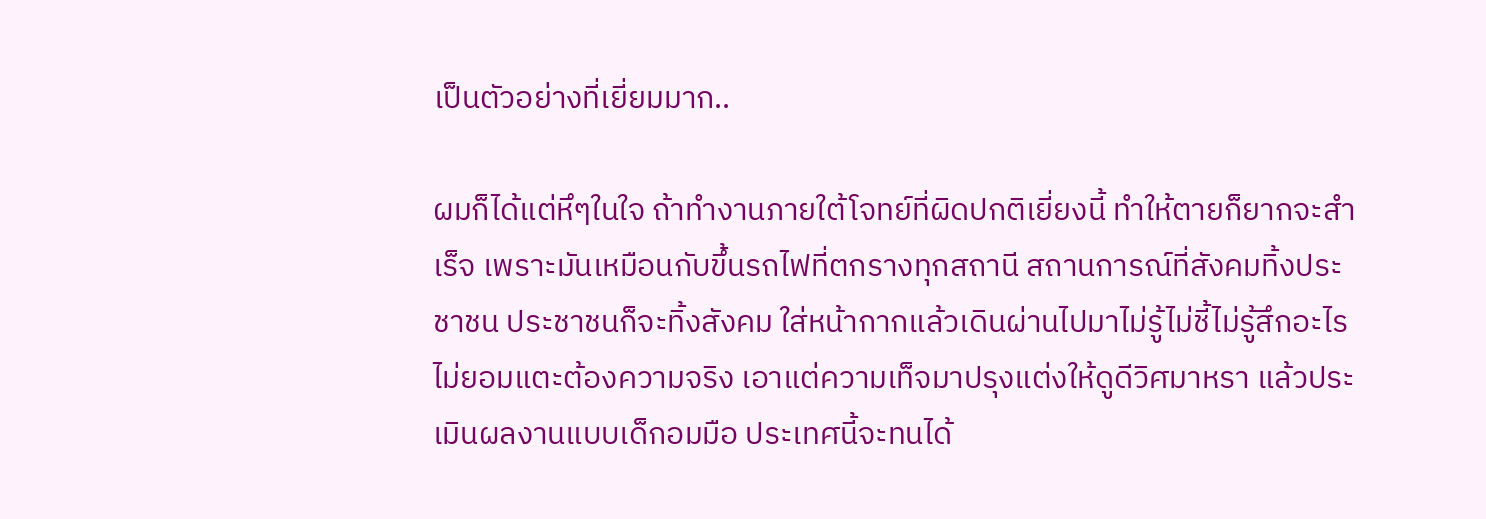เป็นตัวอย่างที่เยี่ยมมาก..

ผมก็ได้แต่หึๆในใจ ถ้าทำงานภายใต้โจทย์ที่ผิดปกติเยี่ยงนี้ ทำให้ตายก็ยากจะสำเร็จ เพราะมันเหมือนกับขึ้นรถไฟที่ตกรางทุกสถานี สถานการณ์ที่สังคมทิ้งประชาชน ประชาชนก็จะทิ้งสังคม ใส่หน้ากากแล้วเดินผ่านไปมาไม่รู้ไม่ชี้ไม่รู้สึกอะไร ไม่ยอมแตะต้องความจริง เอาแต่ความเท็จมาปรุงแต่งให้ดูดีวิศมาหรา แล้วประเมินผลงานแบบเด็กอมมือ ประเทศนี้จะทนได้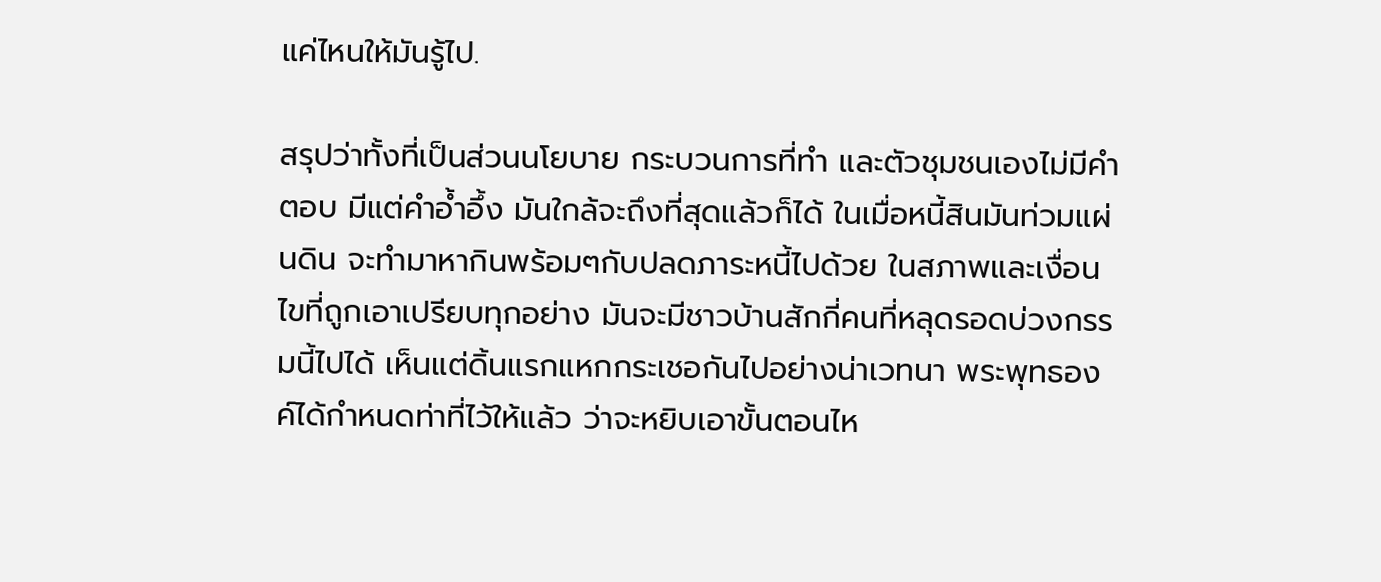แค่ไหนให้มันรู้ไป.

สรุปว่าทั้งที่เป็นส่วนนโยบาย กระบวนการที่ทำ และตัวชุมชนเองไม่มีคำตอบ มีแต่คำอ้ำอึ้ง มันใกล้จะถึงที่สุดแล้วก็ได้ ในเมื่อหนี้สินมันท่วมแผ่นดิน จะทำมาหากินพร้อมๆกับปลดภาระหนี้ไปด้วย ในสภาพและเงื่อนไขที่ถูกเอาเปรียบทุกอย่าง มันจะมีชาวบ้านสักกี่คนที่หลุดรอดบ่วงกรรมนี้ไปได้ เห็นแต่ดิ้นแรกแหกกระเชอกันไปอย่างน่าเวทนา พระพุทธองค์ได้กำหนดท่าที่ไว้ให้แล้ว ว่าจะหยิบเอาขั้นตอนไห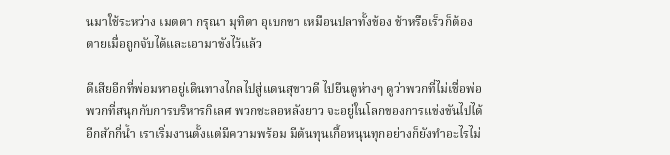นมาใช้ระหว่าง เมตตา กรุณา มุทิตา อุเบกขา เหมือนปลาทั้งข้อง ช้าหรือเร็วก็ต้องตายเมื่อถูกจับได้และเอามาขังไว้แล้ว

ดีเสียอีกที่พ่อมหาอยู่เดินทางไกลไปสู่แดนสุขาวดี ไปยืนดูห่างๆ ดูว่าพวกที่ไม่เชื่อพ่อ พวกที่สนุกกับการบริหารกิเลศ พวกชะลอหลังยาว จะอยู่ในโลกของการแข่งขันไปได้อีกสักกี่น้ำ เราเริ่มงานตั้งแต่มีความพร้อม มีต้นทุนเกื้อหนุนทุกอย่างก็ยังทำอะไรไม่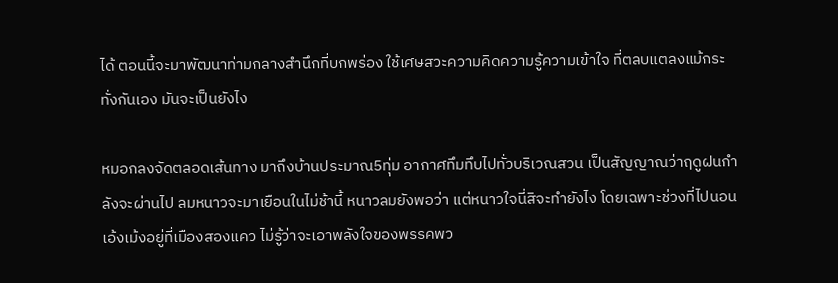ได้ ตอนนี้จะมาพัฒนาท่ามกลางสำนึกที่บกพร่อง ใช้เศษสวะความคิดความรู้ความเข้าใจ ที่ตลบแตลงแม้กระทั่งกันเอง มันจะเป็นยังไง

หมอกลงจัดตลอดเส้นทาง มาถึงบ้านประมาณ5ทุ่ม อากาศทึมทึบไปทั่วบริเวณสวน เป็นสัญญาณว่าฤดูฝนกำลังจะผ่านไป ลมหนาวจะมาเยือนในไม่ช้านี้ หนาวลมยังพอว่า แต่หนาวใจนี่สิจะทำยังไง โดยเฉพาะช่วงที่ไปนอนเอ้งเม้งอยู่ที่เมืองสองแคว ไม่รู้ว่าจะเอาพลังใจของพรรคพว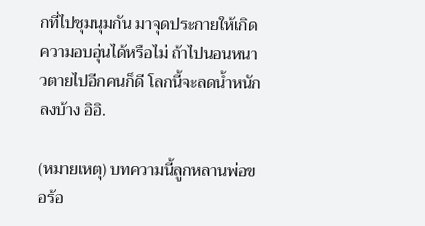กที่ไปชุมนุมกัน มาจุดประกายให้เกิดความอบอุ่นได้หรือไม่ ถ้าไปนอนหนาวตายไปอีกคนก็ดี โลกนี้จะลดน้ำหนักลงบ้าง อิอิ.

(หมายเหตุ) บทความนี้ลูกหลานพ่อขอร้อ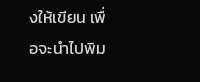งให้เขียน เพื่อจะนำไปพิม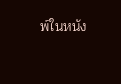พ์ในหนัง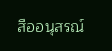สืออนุสรณ์